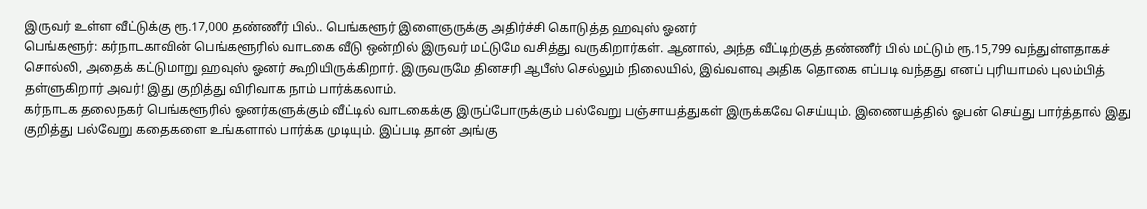இருவர் உள்ள வீட்டுக்கு ரூ.17,000 தண்ணீர் பில்.. பெங்களூர் இளைஞருக்கு அதிர்ச்சி கொடுத்த ஹவுஸ் ஓனர்
பெங்களூர்: கர்நாடகாவின் பெங்களூரில் வாடகை வீடு ஒன்றில் இருவர் மட்டுமே வசித்து வருகிறார்கள். ஆனால், அந்த வீட்டிற்குத் தண்ணீர் பில் மட்டும் ரூ.15,799 வந்துள்ளதாகச் சொல்லி, அதைக் கட்டுமாறு ஹவுஸ் ஓனர் கூறியிருக்கிறார். இருவருமே தினசரி ஆபீஸ் செல்லும் நிலையில், இவ்வளவு அதிக தொகை எப்படி வந்தது எனப் புரியாமல் புலம்பித் தள்ளுகிறார் அவர்! இது குறித்து விரிவாக நாம் பார்க்கலாம்.
கர்நாடக தலைநகர் பெங்களூரில் ஓனர்களுக்கும் வீட்டில் வாடகைக்கு இருப்போருக்கும் பல்வேறு பஞ்சாயத்துகள் இருக்கவே செய்யும். இணையத்தில் ஓபன் செய்து பார்த்தால் இது குறித்து பல்வேறு கதைகளை உங்களால் பார்க்க முடியும். இப்படி தான் அங்கு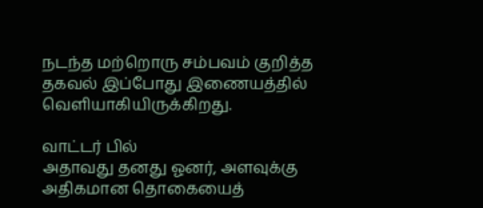நடந்த மற்றொரு சம்பவம் குறித்த தகவல் இப்போது இணையத்தில் வெளியாகியிருக்கிறது.

வாட்டர் பில்
அதாவது தனது ஓனர், அளவுக்கு அதிகமான தொகையைத்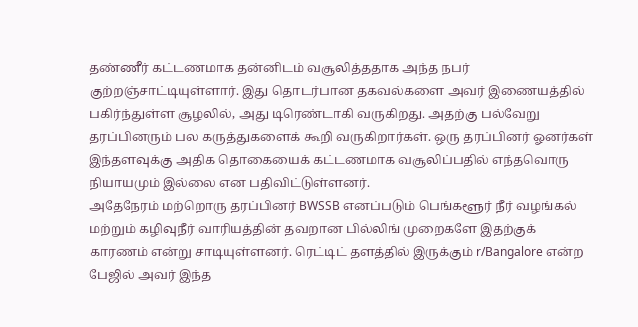தண்ணீர் கட்டணமாக தன்னிடம் வசூலித்ததாக அந்த நபர் குற்றஞ்சாட்டியுள்ளார். இது தொடர்பான தகவல்களை அவர் இணையத்தில் பகிர்ந்துள்ள சூழலில், அது டிரெண்டாகி வருகிறது. அதற்கு பல்வேறு தரப்பினரும் பல கருத்துகளைக் கூறி வருகிறார்கள். ஒரு தரப்பினர் ஓனர்கள் இந்தளவுக்கு அதிக தொகையைக் கட்டணமாக வசூலிப்பதில் எந்தவொரு நியாயமும் இல்லை என பதிவிட்டுள்ளனர்.
அதேநேரம் மற்றொரு தரப்பினர் BWSSB எனப்படும் பெங்களூர் நீர் வழங்கல் மற்றும் கழிவுநீர் வாரியத்தின் தவறான பில்லிங் முறைகளே இதற்குக் காரணம் என்று சாடியுள்ளனர். ரெட்டிட் தளத்தில் இருக்கும் r/Bangalore என்ற பேஜில் அவர் இந்த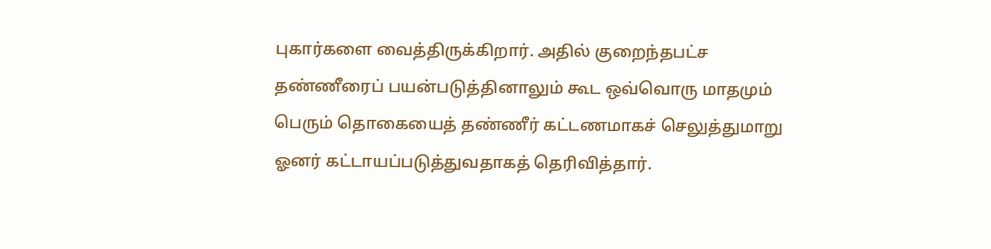புகார்களை வைத்திருக்கிறார். அதில் குறைந்தபட்ச தண்ணீரைப் பயன்படுத்தினாலும் கூட ஒவ்வொரு மாதமும் பெரும் தொகையைத் தண்ணீர் கட்டணமாகச் செலுத்துமாறு ஓனர் கட்டாயப்படுத்துவதாகத் தெரிவித்தார்.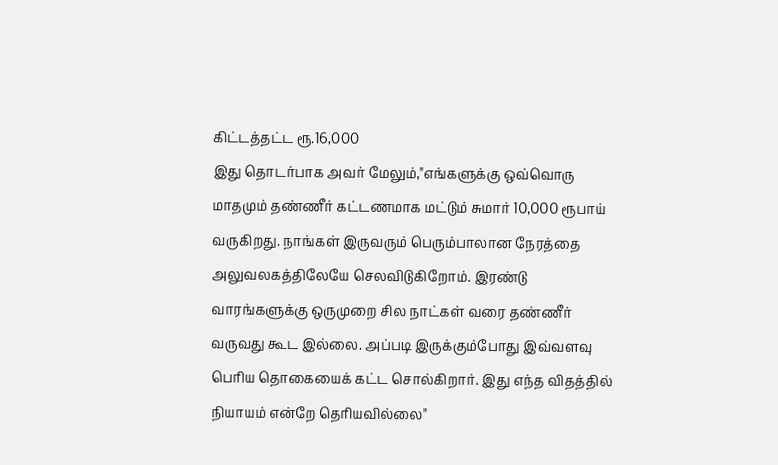கிட்டத்தட்ட ரூ.16,000
இது தொடர்பாக அவர் மேலும்,"எங்களுக்கு ஒவ்வொரு மாதமும் தண்ணீர் கட்டணமாக மட்டும் சுமார் 10,000 ரூபாய் வருகிறது. நாங்கள் இருவரும் பெரும்பாலான நேரத்தை அலுவலகத்திலேயே செலவிடுகிறோம். இரண்டு வாரங்களுக்கு ஒருமுறை சில நாட்கள் வரை தண்ணீர் வருவது கூட இல்லை. அப்படி இருக்கும்போது இவ்வளவு பெரிய தொகையைக் கட்ட சொல்கிறார். இது எந்த விதத்தில் நியாயம் என்றே தெரியவில்லை"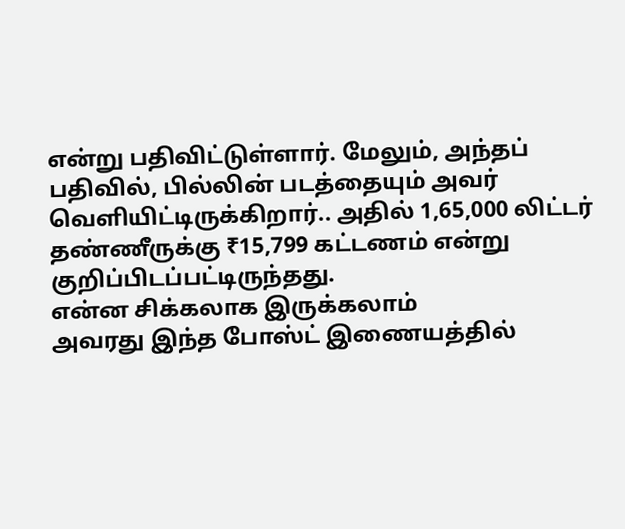என்று பதிவிட்டுள்ளார். மேலும், அந்தப் பதிவில், பில்லின் படத்தையும் அவர் வெளியிட்டிருக்கிறார்.. அதில் 1,65,000 லிட்டர் தண்ணீருக்கு ₹15,799 கட்டணம் என்று குறிப்பிடப்பட்டிருந்தது.
என்ன சிக்கலாக இருக்கலாம்
அவரது இந்த போஸ்ட் இணையத்தில்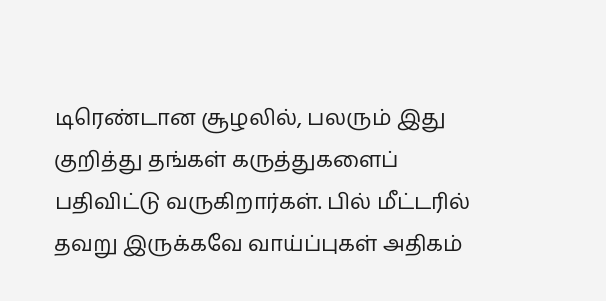டிரெண்டான சூழலில், பலரும் இது குறித்து தங்கள் கருத்துகளைப் பதிவிட்டு வருகிறார்கள். பில் மீட்டரில் தவறு இருக்கவே வாய்ப்புகள் அதிகம்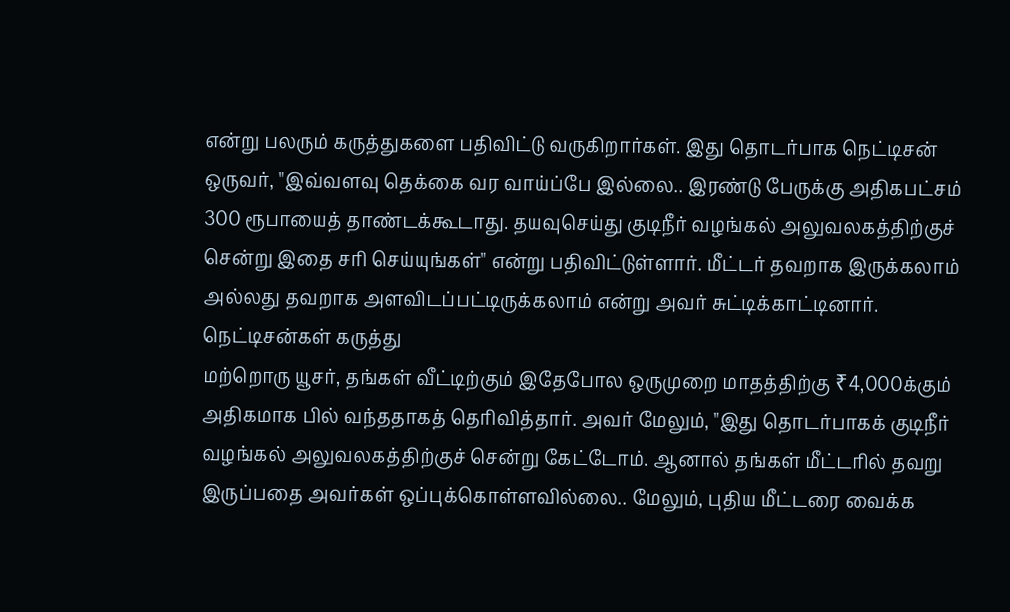என்று பலரும் கருத்துகளை பதிவிட்டு வருகிறார்கள். இது தொடர்பாக நெட்டிசன் ஒருவர், "இவ்வளவு தெக்கை வர வாய்ப்பே இல்லை.. இரண்டு பேருக்கு அதிகபட்சம் 300 ரூபாயைத் தாண்டக்கூடாது. தயவுசெய்து குடிநீர் வழங்கல் அலுவலகத்திற்குச் சென்று இதை சரி செய்யுங்கள்" என்று பதிவிட்டுள்ளார். மீட்டர் தவறாக இருக்கலாம் அல்லது தவறாக அளவிடப்பட்டிருக்கலாம் என்று அவர் சுட்டிக்காட்டினார்.
நெட்டிசன்கள் கருத்து
மற்றொரு யூசர், தங்கள் வீட்டிற்கும் இதேபோல ஒருமுறை மாதத்திற்கு ₹4,000க்கும் அதிகமாக பில் வந்ததாகத் தெரிவித்தார். அவர் மேலும், "இது தொடர்பாகக் குடிநீர் வழங்கல் அலுவலகத்திற்குச் சென்று கேட்டோம். ஆனால் தங்கள் மீட்டரில் தவறு இருப்பதை அவர்கள் ஒப்புக்கொள்ளவில்லை.. மேலும், புதிய மீட்டரை வைக்க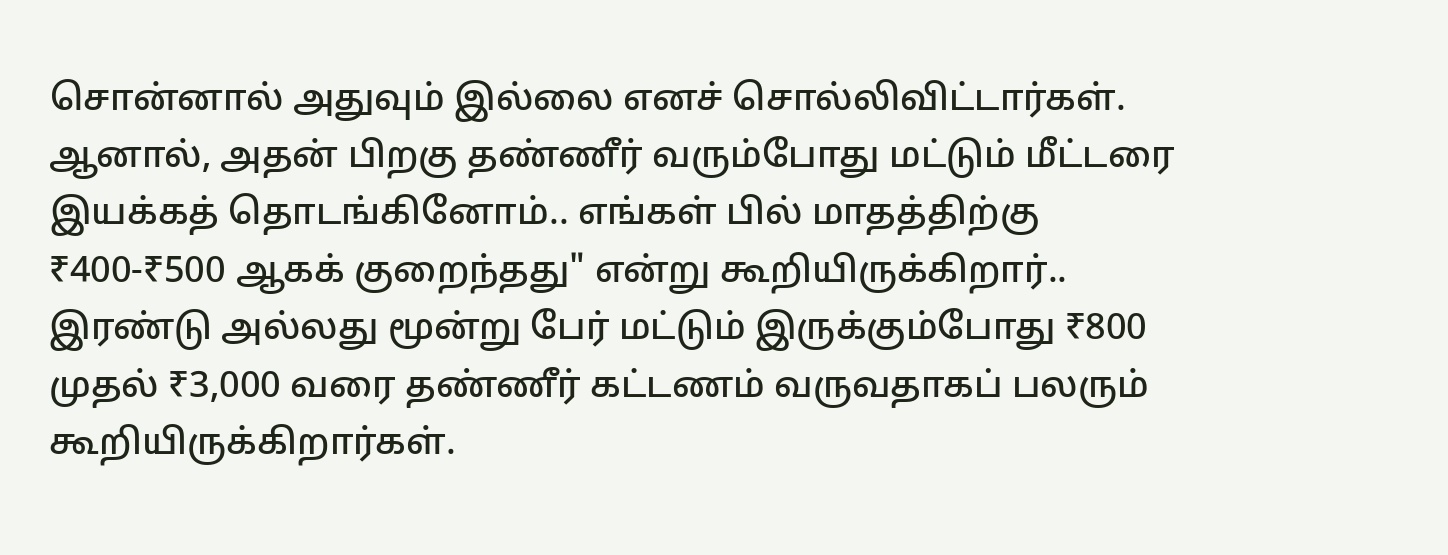சொன்னால் அதுவும் இல்லை எனச் சொல்லிவிட்டார்கள். ஆனால், அதன் பிறகு தண்ணீர் வரும்போது மட்டும் மீட்டரை இயக்கத் தொடங்கினோம்.. எங்கள் பில் மாதத்திற்கு ₹400-₹500 ஆகக் குறைந்தது" என்று கூறியிருக்கிறார்..
இரண்டு அல்லது மூன்று பேர் மட்டும் இருக்கும்போது ₹800 முதல் ₹3,000 வரை தண்ணீர் கட்டணம் வருவதாகப் பலரும் கூறியிருக்கிறார்கள்.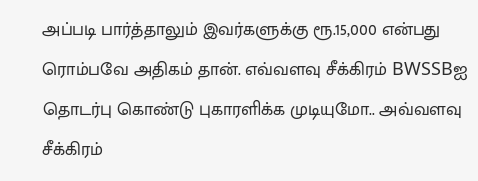அப்படி பார்த்தாலும் இவர்களுக்கு ரூ.15,000 என்பது ரொம்பவே அதிகம் தான். எவ்வளவு சீக்கிரம் BWSSBஐ தொடர்பு கொண்டு புகாரளிக்க முடியுமோ.. அவ்வளவு சீக்கிரம்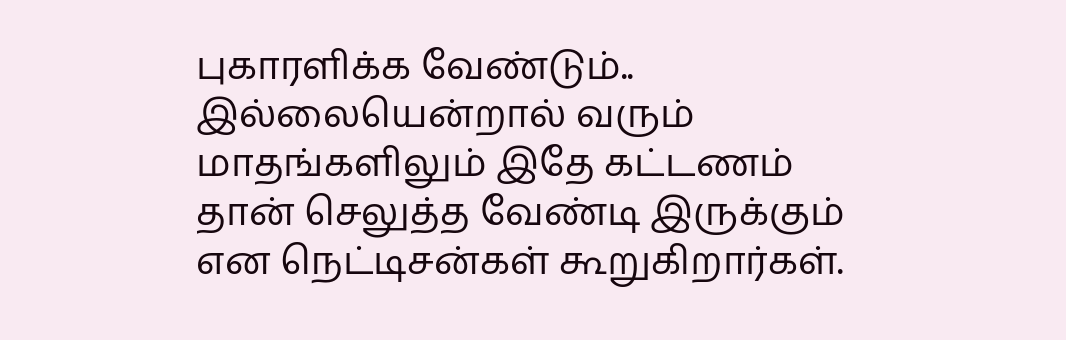புகாரளிக்க வேண்டும்.. இல்லையென்றால் வரும் மாதங்களிலும் இதே கட்டணம் தான் செலுத்த வேண்டி இருக்கும் என நெட்டிசன்கள் கூறுகிறார்கள்.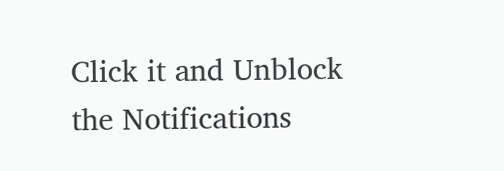Click it and Unblock the Notifications